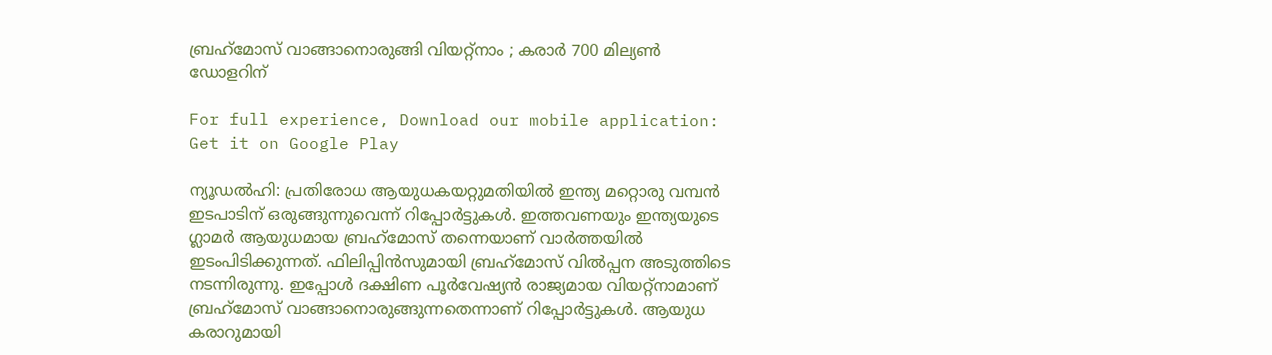ബ്രഹ്‌മോസ് വാങ്ങാനൊരുങ്ങി വിയറ്റ്‌നാം ; കരാര്‍ 700 മില്യണ്‍ ഡോളറിന്

For full experience, Download our mobile application:
Get it on Google Play

ന്യൂഡല്‍ഹി: പ്രതിരോധ ആയുധകയറ്റുമതിയില്‍ ഇന്ത്യ മറ്റൊരു വമ്പന്‍ ഇടപാടിന് ഒരുങ്ങുന്നുവെന്ന് റിപ്പോര്‍ട്ടുകള്‍. ഇത്തവണയും ഇന്ത്യയുടെ ഗ്ലാമര്‍ ആയുധമായ ബ്രഹ്‌മോസ് തന്നെയാണ് വാർത്തയിൽ ഇടംപിടിക്കുന്നത്. ഫിലിപ്പിന്‍സുമായി ബ്രഹ്‌മോസ് വില്‍പ്പന അടുത്തിടെ നടന്നിരുന്നു. ഇപ്പോള്‍ ദക്ഷിണ പൂര്‍വേഷ്യന്‍ രാജ്യമായ വിയറ്റ്‌നാമാണ് ബ്രഹ്‌മോസ് വാങ്ങാനൊരുങ്ങുന്നതെന്നാണ് റിപ്പോര്‍ട്ടുകള്‍. ആയുധ കരാറുമായി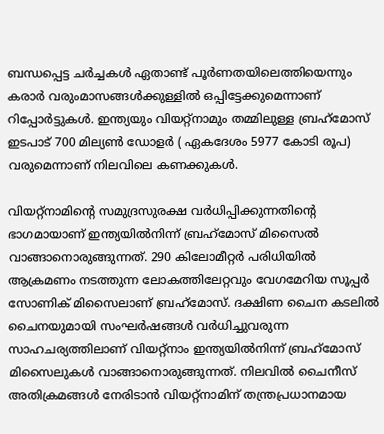ബന്ധപ്പെട്ട ചര്‍ച്ചകള്‍ ഏതാണ്ട് പൂര്‍ണതയിലെത്തിയെന്നും കരാര്‍ വരുംമാസങ്ങള്‍ക്കുള്ളില്‍ ഒപ്പിട്ടേക്കുമെന്നാണ് റിപ്പോര്‍ട്ടുകൾ. ഇന്ത്യയും വിയറ്റ്‌നാമും തമ്മിലുള്ള ബ്രഹ്‌മോസ് ഇടപാട് 700 മില്യണ്‍ ഡോളര്‍ ( ഏകദേശം 5977 കോടി രൂപ) വരുമെന്നാണ് നിലവിലെ കണക്കുകള്‍.

വിയറ്റ്‌നാമിന്റെ സമുദ്രസുരക്ഷ വര്‍ധിപ്പിക്കുന്നതിന്റെ ഭാഗമായാണ് ഇന്ത്യയില്‍നിന്ന് ബ്രഹ്‌മോസ് മിസൈല്‍ വാങ്ങാനൊരുങ്ങുന്നത്. 290 കിലോമീറ്റര്‍ പരിധിയില്‍ ആക്രമണം നടത്തുന്ന ലോകത്തിലേറ്റവും വേഗമേറിയ സൂപ്പര്‍ സോണിക് മിസൈലാണ് ബ്രഹ്‌മോസ്. ദക്ഷിണ ചൈന കടലില്‍ ചൈനയുമായി സംഘര്‍ഷങ്ങള്‍ വര്‍ധിച്ചുവരുന്ന സാഹചര്യത്തിലാണ് വിയറ്റ്‌നാം ഇന്ത്യയില്‍നിന്ന് ബ്രഹ്‌മോസ് മിസൈലുകള്‍ വാങ്ങാനൊരുങ്ങുന്നത്. നിലവില്‍ ചൈനീസ് അതിക്രമങ്ങള്‍ നേരിടാന്‍ വിയറ്റ്‌നാമിന് തന്ത്രപ്രധാനമായ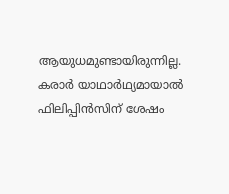ആയുധമുണ്ടായിരുന്നില്ല. കരാര്‍ യാഥാര്‍ഥ്യമായാല്‍ ഫിലിപ്പിന്‍സിന് ശേഷം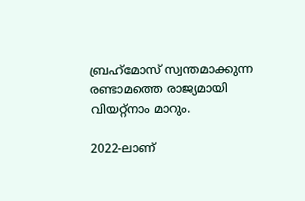ബ്രഹ്‌മോസ് സ്വന്തമാക്കുന്ന രണ്ടാമത്തെ രാജ്യമായി വിയറ്റ്‌നാം മാറും.

2022-ലാണ്‌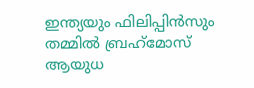ഇന്ത്യയും ഫിലിപ്പിന്‍സും തമ്മില്‍ ബ്രഹ്‌മോസ് ആയുധ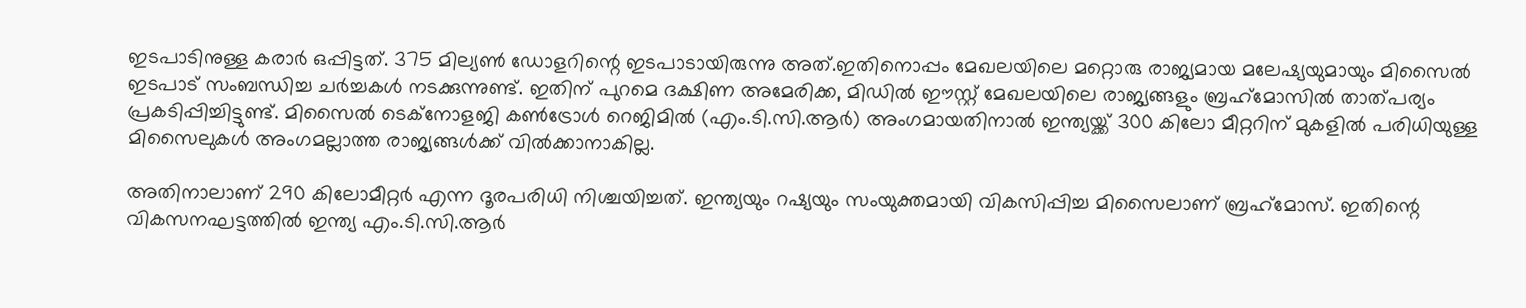ഇടപാടിനുള്ള കരാര്‍ ഒപ്പിട്ടത്. 375 മില്യണ്‍ ഡോളറിന്റെ ഇടപാടായിരുന്നു അത്.ഇതിനൊപ്പം മേഖലയിലെ മറ്റൊരു രാജ്യമായ മലേഷ്യയുമായും മിസൈല്‍ ഇടപാട് സംബന്ധിച്ച ചര്‍ച്ചകള്‍ നടക്കുന്നുണ്ട്. ഇതിന് പുറമെ ദക്ഷിണ അമേരിക്ക, മിഡില്‍ ഈസ്റ്റ് മേഖലയിലെ രാജ്യങ്ങളും ബ്രഹ്‌മോസില്‍ താത്പര്യം പ്രകടിപ്പിച്ചിട്ടുണ്ട്. മിസൈല്‍ ടെക്‌നോളജി കണ്‍ട്രോള്‍ റെജിമില്‍ (എം.ടി.സി.ആര്‍) അംഗമായതിനാല്‍ ഇന്ത്യയ്ക്ക് 300 കിലോ മീറ്ററിന് മുകളില്‍ പരിധിയുള്ള മിസൈലുകള്‍ അംഗമല്ലാത്ത രാജ്യങ്ങള്‍ക്ക് വില്‍ക്കാനാകില്ല.

അതിനാലാണ് 290 കിലോമീറ്റര്‍ എന്ന ദൂരപരിധി നിശ്ചയിച്ചത്. ഇന്ത്യയും റഷ്യയും സംയുക്തമായി വികസിപ്പിച്ച മിസൈലാണ് ബ്രഹ്‌മോസ്. ഇതിന്റെ വികസനഘട്ടത്തില്‍ ഇന്ത്യ എം.ടി.സി.ആര്‍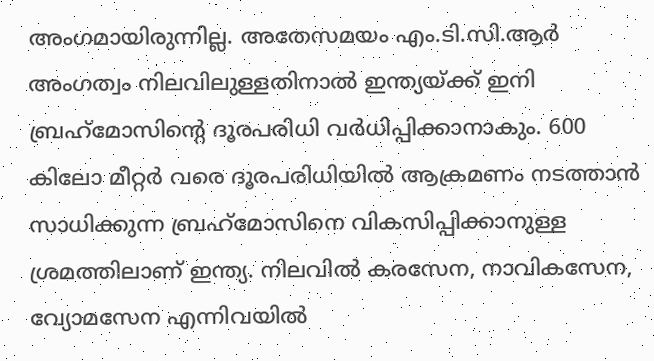അംഗമായിരുന്നില്ല. അതേസമയം എം.ടി.സി.ആര്‍ അംഗത്വം നിലവിലുള്ളതിനാല്‍ ഇന്ത്യയ്ക്ക് ഇനി ബ്രഹ്‌മോസിന്റെ ദൂരപരിധി വര്‍ധിപ്പിക്കാനാകും. 600 കിലോ മീറ്റര്‍ വരെ ദൂരപരിധിയില്‍ ആക്രമണം നടത്താന്‍ സാധിക്കുന്ന ബ്രഹ്‌മോസിനെ വികസിപ്പിക്കാനുള്ള ശ്രമത്തിലാണ് ഇന്ത്യ. നിലവില്‍ കരസേന, നാവികസേന, വ്യോമസേന എന്നിവയില്‍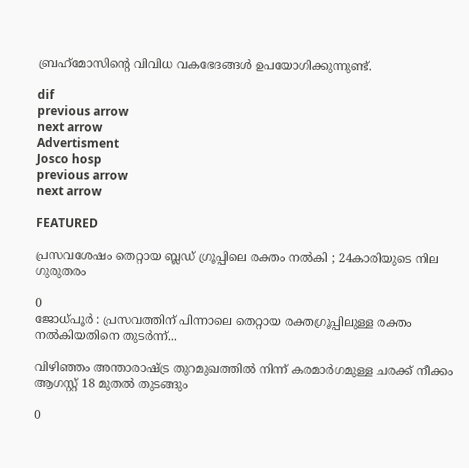ബ്രഹ്‌മോസിന്റെ വിവിധ വകഭേദങ്ങള്‍ ഉപയോഗിക്കുന്നുണ്ട്.

dif
previous arrow
next arrow
Advertisment
Josco hosp
previous arrow
next arrow

FEATURED

പ്രസവശേഷം തെറ്റായ ബ്ലഡ് ഗ്രൂപ്പിലെ രക്തം നൽകി ; 24കാരിയുടെ നില ഗുരുതരം

0
ജോധ്പൂർ : പ്രസവത്തിന് പിന്നാലെ തെറ്റായ രക്തഗ്രൂപ്പിലുള്ള രക്തം നൽകിയതിനെ തുടർന്ന്...

വിഴിഞ്ഞം അന്താരാഷ്ട്ര തുറമുഖത്തിൽ നിന്ന് കരമാർഗമുള്ള ചരക്ക് നീക്കം ആഗസ്റ്റ് 18 മുതൽ തുടങ്ങും

0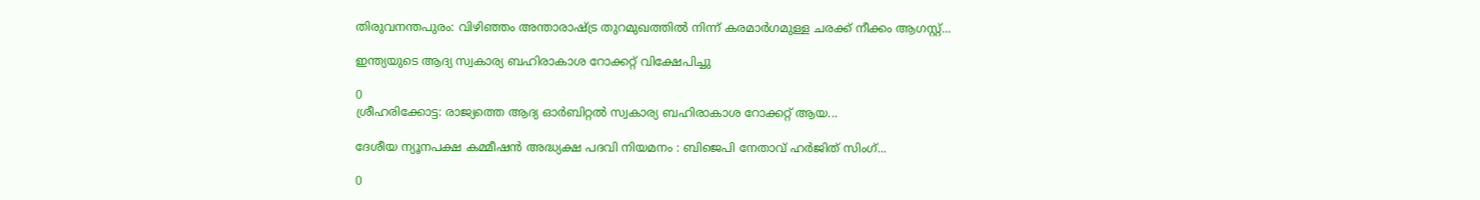തിരുവനന്തപുരം: വിഴിഞ്ഞം അന്താരാഷ്ട്ര തുറമുഖത്തിൽ നിന്ന് കരമാർഗമുള്ള ചരക്ക് നീക്കം ആഗസ്റ്റ്...

ഇന്ത്യയുടെ ആദ്യ സ്വകാര്യ ബഹിരാകാശ റോക്കറ്റ് വിക്ഷേപിച്ചു

0
ശ്രീഹരിക്കോട്ട: രാജ്യത്തെ ആദ്യ ഓര്‍ബിറ്റല്‍ സ്വകാര്യ ബഹിരാകാശ റോക്കറ്റ് ആയ...

ദേശീയ ന്യൂനപക്ഷ കമ്മീഷൻ അദ്ധ്യക്ഷ പദവി നിയമനം : ബിജെപി നേതാവ് ഹർജിത് സിംഗ്...

0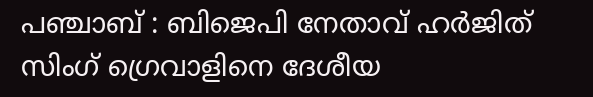പഞ്ചാബ് : ബിജെപി നേതാവ് ഹർജിത് സിംഗ് ഗ്രെവാളിനെ ദേശീയ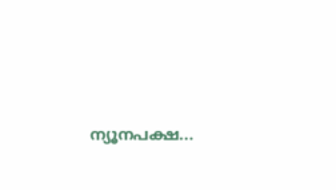ന്യൂനപക്ഷ...